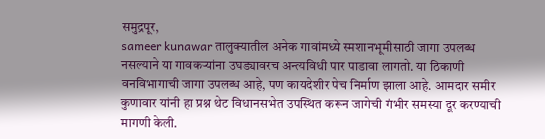समुद्रपूर,
sameer kunawar तालुक्यातील अनेक गावांमध्ये स्मशानभूमीसाठी जागा उपलब्ध नसल्याने या गावकऱ्यांना उघड्यावरच अन्त्यविधी पार पाडावा लागतो. या ठिकाणी वनविभागाची जागा उपलब्ध आहे, पण कायदेशीर पेच निर्माण झाला आहे. आमदार समीर कुणावार यांनी हा प्रश्न थेट विधानसभेत उपस्थित करून जागेची गंभीर समस्या दूर करण्याची मागणी केली.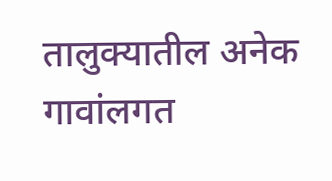तालुक्यातील अनेक गावांलगत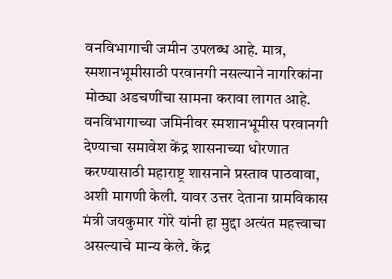वनविभागाची जमीन उपलब्ध आहे. मात्र, स्मशानभूमीसाठी परवानगी नसल्याने नागरिकांना मोठ्या अडचणींचा सामना करावा लागत आहे. वनविभागाच्या जमिनीवर स्मशानभूमीस परवानगी देण्याचा समावेश केंद्र शासनाच्या धोरणात करण्यासाठी महाराष्ट्र शासनाने प्रस्ताव पाठवावा, अशी मागणी केली. यावर उत्तर देताना ग्रामविकास मंत्री जयकुमार गोरे यांनी हा मुद्दा अत्यंत महत्त्वाचा असल्याचे मान्य केले. केंद्र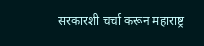सरकारशी चर्चा करून महाराष्ट्र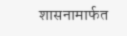शासनामार्फत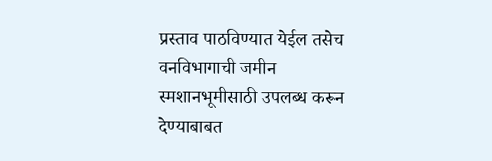प्रस्ताव पाठविण्यात येईल तसेच वनविभागाची जमीन स्मशानभूमीसाठी उपलब्ध करून देण्याबाबत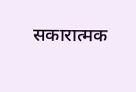सकारात्मक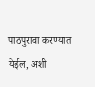पाठपुरावा करण्यात येईल, अशी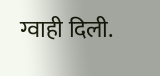ग्वाही दिली.